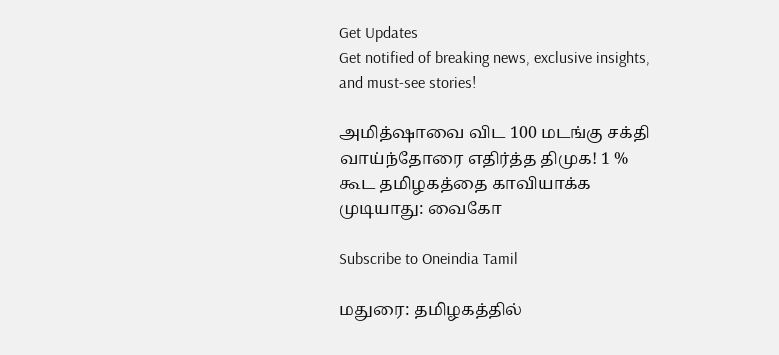Get Updates
Get notified of breaking news, exclusive insights, and must-see stories!

அமித்ஷாவை விட 100 மடங்கு சக்தி வாய்ந்தோரை எதிர்த்த திமுக! 1 % கூட தமிழகத்தை காவியாக்க முடியாது: வைகோ

Subscribe to Oneindia Tamil

மதுரை: தமிழகத்தில்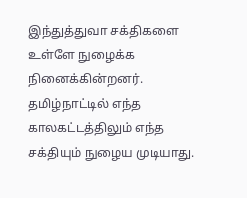இந்துத்துவா சக்திகளை உள்ளே நுழைக்க நினைக்கின்றனர். தமிழ்நாட்டில் எந்த காலகட்டத்திலும் எந்த சக்தியும் நுழைய முடியாது.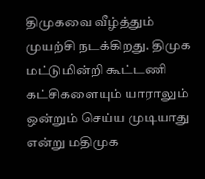திமுகவை வீழ்த்தும் முயற்சி நடக்கிறது. திமுக மட்டுமின்றி கூட்டணி கட்சிகளையும் யாராலும் ஒன்றும் செய்ய முடியாது என்று மதிமுக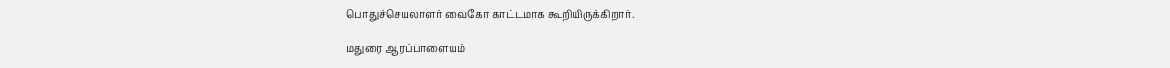பொதுச்செயலாளர் வைகோ காட்டமாக கூறியிருக்கிறார்.

மதுரை ஆரப்பாளையம்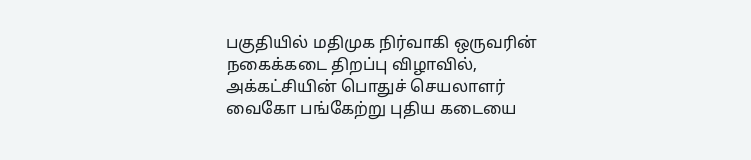பகுதியில் மதிமுக நிர்வாகி ஒருவரின் நகைக்கடை திறப்பு விழாவில், அக்கட்சியின் பொதுச் செயலாளர் வைகோ பங்கேற்று புதிய கடையை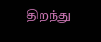திறந்து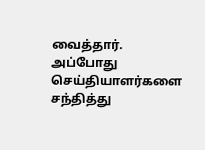வைத்தார். அப்போது செய்தியாளர்களை சந்தித்து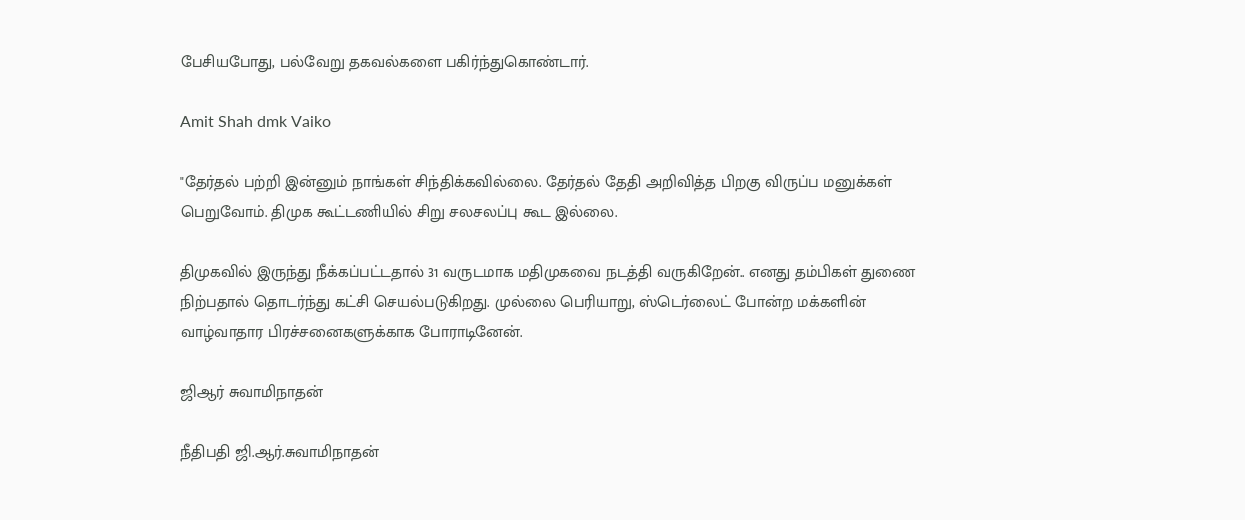பேசியபோது, பல்வேறு தகவல்களை பகிர்ந்துகொண்டார்.

Amit Shah dmk Vaiko

"தேர்தல் பற்றி இன்னும் நாங்கள் சிந்திக்கவில்லை. தேர்தல் தேதி அறிவித்த பிறகு விருப்ப மனுக்கள் பெறுவோம். திமுக கூட்டணியில் சிறு சலசலப்பு கூட இல்லை.

திமுகவில் இருந்து நீக்கப்பட்டதால் 31 வருடமாக மதிமுகவை நடத்தி வருகிறேன்.. எனது தம்பிகள் துணை நிற்பதால் தொடர்ந்து கட்சி செயல்படுகிறது. முல்லை பெரியாறு, ஸ்டெர்லைட் போன்ற மக்களின் வாழ்வாதார பிரச்சனைகளுக்காக போராடினேன்.

ஜிஆர் சுவாமிநாதன்

நீதிபதி ஜி.ஆர்.சுவாமிநாதன்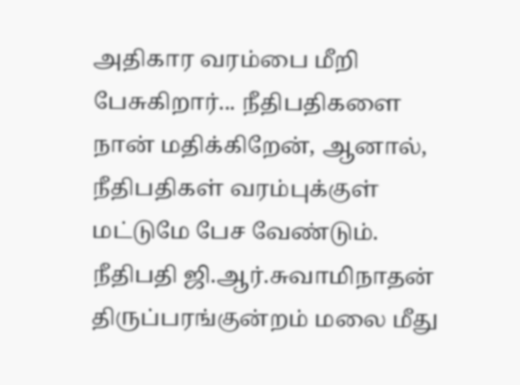அதிகார வரம்பை மீறி பேசுகிறார்... நீதிபதிகளை நான் மதிக்கிறேன், ஆனால், நீதிபதிகள் வரம்புக்குள் மட்டுமே பேச வேண்டும். நீதிபதி ஜி.ஆர்.சுவாமிநாதன் திருப்பரங்குன்றம் மலை மீது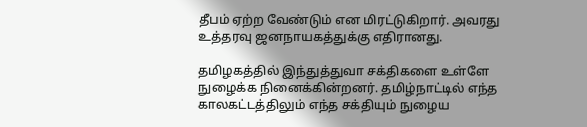தீபம் ஏற்ற வேண்டும் என மிரட்டுகிறார். அவரது உத்தரவு ஜனநாயகத்துக்கு எதிரானது.

தமிழகத்தில் இந்துத்துவா சக்திகளை உள்ளே நுழைக்க நினைக்கின்றனர். தமிழ்நாட்டில் எந்த காலகட்டத்திலும் எந்த சக்தியும் நுழைய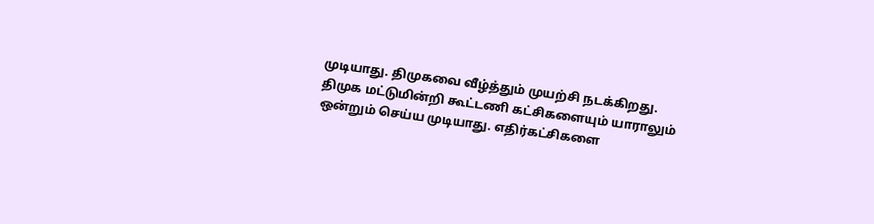முடியாது. திமுகவை வீழ்த்தும் முயற்சி நடக்கிறது. திமுக மட்டுமின்றி கூட்டணி கட்சிகளையும் யாராலும் ஒன்றும் செய்ய முடியாது. எதிர்கட்சிகளை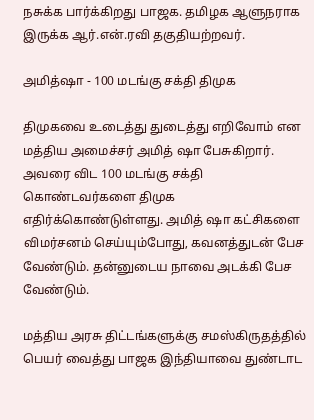நசுக்க பார்க்கிறது பாஜக. தமிழக ஆளுநராக இருக்க ஆர்.என்.ரவி தகுதியற்றவர்.

அமித்ஷா - 100 மடங்கு சக்தி திமுக

திமுகவை உடைத்து துடைத்து எறிவோம் என மத்திய அமைச்சர் அமித் ஷா பேசுகிறார். அவரை விட 100 மடங்கு சக்தி கொண்டவர்களை திமுக எதிர்க்கொண்டுள்ளது. அமித் ஷா கட்சிகளை விமர்சனம் செய்யும்போது, கவனத்துடன் பேச வேண்டும். தன்னுடைய நாவை அடக்கி பேச வேண்டும்.

மத்திய அரசு திட்டங்களுக்கு சமஸ்கிருதத்தில் பெயர் வைத்து பாஜக இந்தியாவை துண்டாட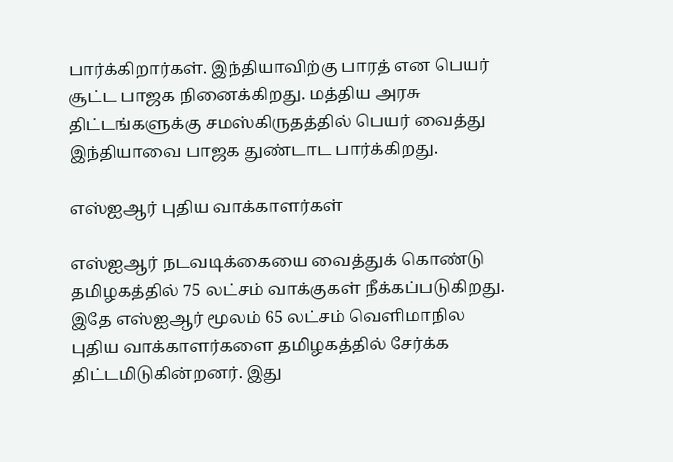பார்க்கிறார்கள். இந்தியாவிற்கு பாரத் என பெயர் சூட்ட பாஜக நினைக்கிறது. மத்திய அரசு திட்டங்களுக்கு சமஸ்கிருதத்தில் பெயர் வைத்து இந்தியாவை பாஜக துண்டாட பார்க்கிறது.

எஸ்ஐஆர் புதிய வாக்காளர்கள்

எஸ்ஐஆர் நடவடிக்கையை வைத்துக் கொண்டு தமிழகத்தில் 75 லட்சம் வாக்குகள் நீக்கப்படுகிறது. இதே எஸ்ஐஆர் மூலம் 65 லட்சம் வெளிமாநில புதிய வாக்காளர்களை தமிழகத்தில் சேர்க்க திட்டமிடுகின்றனர். இது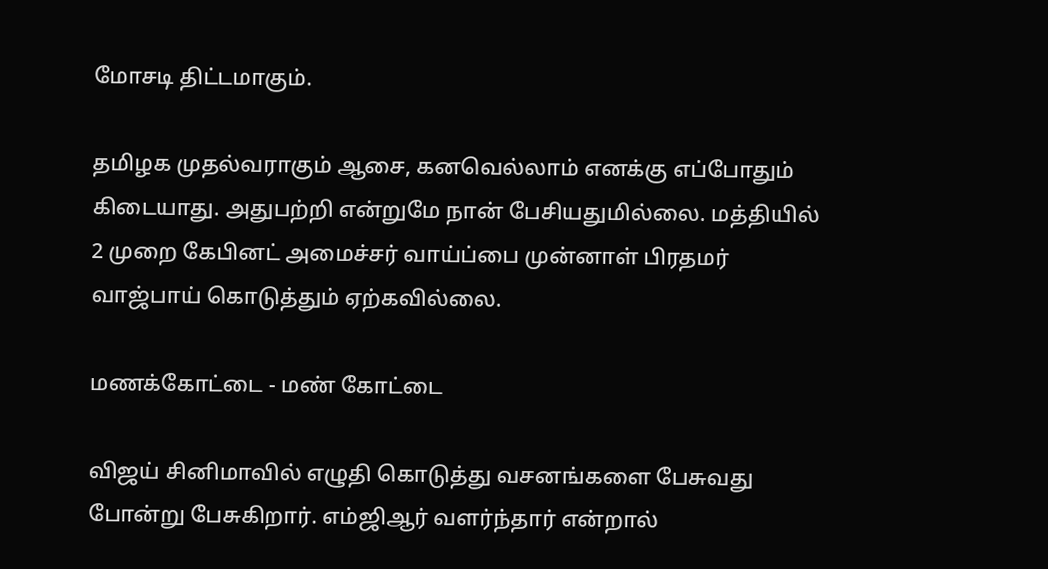மோசடி திட்டமாகும்.

தமிழக முதல்வராகும் ஆசை, கனவெல்லாம் எனக்கு எப்போதும் கிடையாது. அதுபற்றி என்றுமே நான் பேசியதுமில்லை. மத்தியில் 2 முறை கேபினட் அமைச்சர் வாய்ப்பை முன்னாள் பிரதமர் வாஜ்பாய் கொடுத்தும் ஏற்கவில்லை.

மணக்கோட்டை - மண் கோட்டை

விஜய் சினிமாவில் எழுதி கொடுத்து வசனங்களை பேசுவது போன்று பேசுகிறார். எம்ஜிஆர் வளர்ந்தார் என்றால்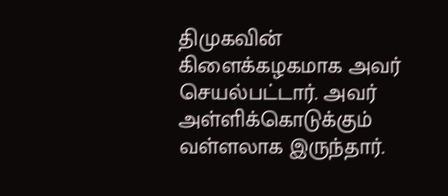திமுகவின் கிளைக்கழகமாக அவர் செயல்பட்டார். அவர் அள்ளிக்கொடுக்கும் வள்ளலாக இருந்தார்.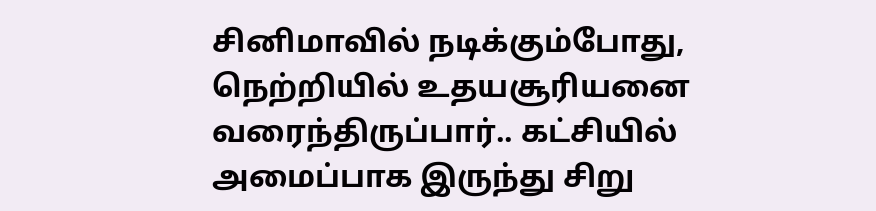சினிமாவில் நடிக்கும்போது, நெற்றியில் உதயசூரியனை வரைந்திருப்பார்.. கட்சியில் அமைப்பாக இருந்து சிறு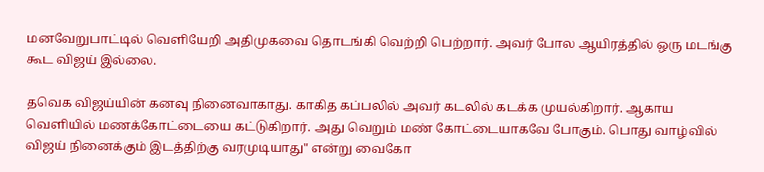மனவேறுபாட்டில் வெளியேறி அதிமுகவை தொடங்கி வெற்றி பெற்றார். அவர் போல ஆயிரத்தில் ஒரு மடங்கு கூட விஜய் இல்லை.

தவெக விஜய்யின் கனவு நினைவாகாது. காகித கப்பலில் அவர் கடலில் கடக்க முயல்கிறார். ஆகாய வெளியில் மணக்கோட்டையை கட்டுகிறார். அது வெறும் மண் கோட்டையாகவே போகும். பொது வாழ்வில் விஜய் நினைக்கும் இடத்திற்கு வரமுடியாது" என்று வைகோ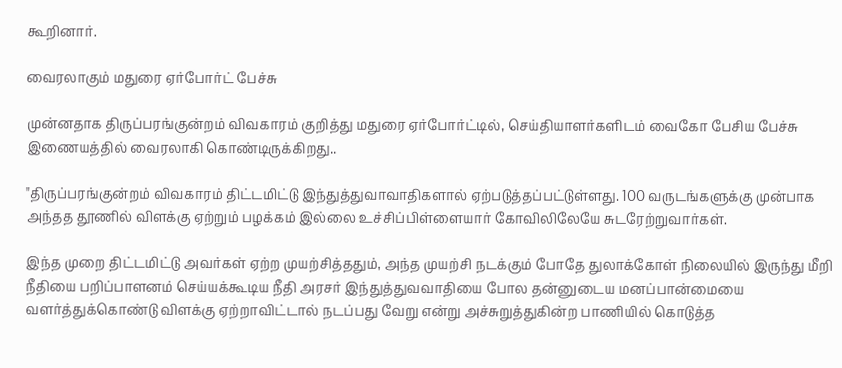கூறினார்.

வைரலாகும் மதுரை ஏர்போர்ட் பேச்சு

முன்னதாக திருப்பரங்குன்றம் விவகாரம் குறித்து மதுரை ஏர்போர்ட்டில், செய்தியாளர்களிடம் வைகோ பேசிய பேச்சு இணையத்தில் வைரலாகி கொண்டிருக்கிறது..

"திருப்பரங்குன்றம் விவகாரம் திட்டமிட்டு இந்துத்துவாவாதிகளால் ஏற்படுத்தப்பட்டுள்ளது. 100 வருடங்களுக்கு முன்பாக அந்தத தூணில் விளக்கு ஏற்றும் பழக்கம் இல்லை உச்சிப்பிள்ளையார் கோவிலிலேயே சுடரேற்றுவார்கள்.

இந்த முறை திட்டமிட்டு அவர்கள் ஏற்ற முயற்சித்ததும், அந்த முயற்சி நடக்கும் போதே துலாக்கோள் நிலையில் இருந்து மீறி நீதியை பறிப்பாளனம் செய்யக்கூடிய நீதி அரசர் இந்துத்துவவாதியை போல தன்னுடைய மனப்பான்மையை வளர்த்துக்கொண்டு விளக்கு ஏற்றாவிட்டால் நடப்பது வேறு என்று அச்சுறுத்துகின்ற பாணியில் கொடுத்த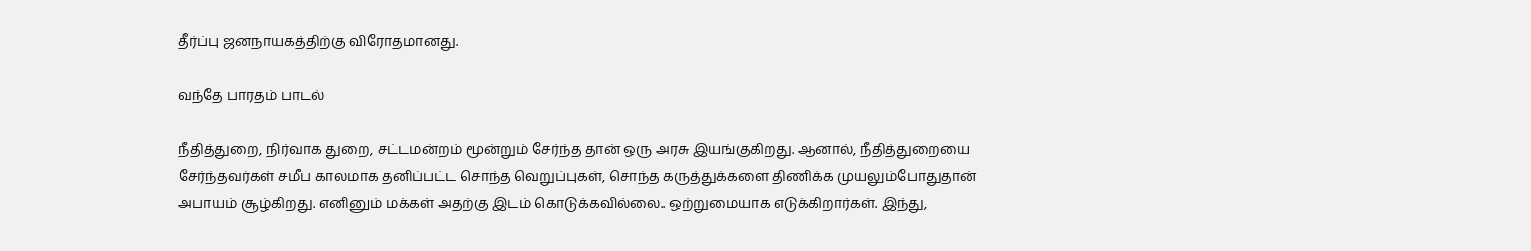தீர்ப்பு ஜனநாயகத்திற்கு விரோதமானது.

வந்தே பாரதம் பாடல்

நீதித்துறை, நிர்வாக துறை, சட்டமன்றம் மூன்றும் சேர்ந்த தான் ஒரு அரசு இயங்குகிறது. ஆனால், நீதித்துறையை சேர்ந்தவர்கள் சமீப காலமாக தனிப்பட்ட சொந்த வெறுப்புகள், சொந்த கருத்துக்களை திணிக்க முயலும்போதுதான் அபாயம் சூழ்கிறது. எனினும் மக்கள் அதற்கு இடம் கொடுக்கவில்லை.. ஒற்றுமையாக எடுக்கிறார்கள். இந்து,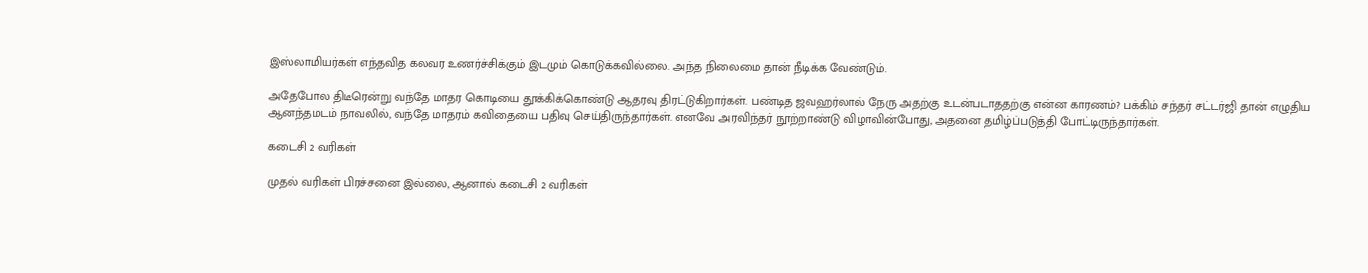இஸ்லாமியர்கள் எந்தவித கலவர உணர்ச்சிக்கும் இடமும் கொடுக்கவில்லை. அந்த நிலைமை தான் நீடிக்க வேண்டும்.

அதேபோல திடீரென்று வந்தே மாதர கொடியை தூக்கிக்கொண்டு ஆதரவு திரட்டுகிறார்கள். பண்டித ஜவஹர்லால் நேரு அதற்கு உடன்படாததற்கு என்ன காரணம்? பக்கிம் சந்தர் சட்டர்ஜி தான் எழுதிய ஆனந்தமடம் நாவலில், வந்தே மாதரம் கவிதையை பதிவு செய்திருந்தார்கள். எனவே அரவிந்தர் நூற்றாண்டு விழாவின்போது, அதனை தமிழ்ப்படுத்தி போட்டிருந்தார்கள்.

கடைசி 2 வரிகள்

முதல் வரிகள் பிரச்சனை இல்லை, ஆனால் கடைசி 2 வரிகள்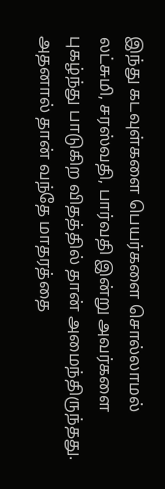இந்து கடவுள்களை பெயர்களை சொல்லாமல் லட்சுமி, சரஸ்வதி, பார்வதி இன்று அவர்களை புகழ்ந்து பாடுகிற விதத்தில் தான் அமைந்திருந்தது. அதனால் தான் வந்தே மாதரத்தை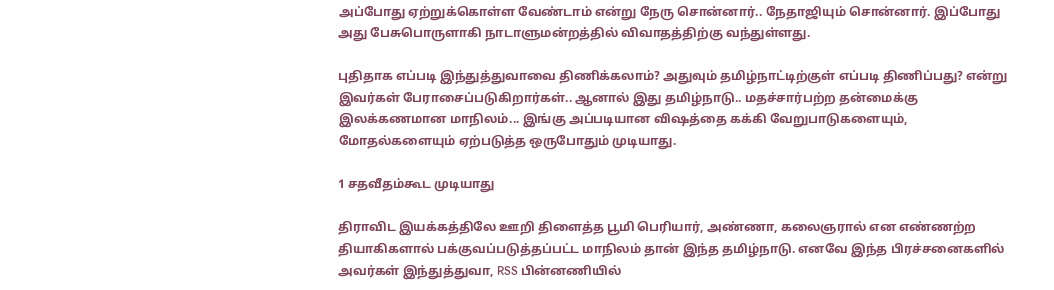அப்போது ஏற்றுக்கொள்ள வேண்டாம் என்று நேரு சொன்னார்.. நேதாஜியும் சொன்னார். இப்போது அது பேசுபொருளாகி நாடாளுமன்றத்தில் விவாதத்திற்கு வந்துள்ளது.

புதிதாக எப்படி இந்துத்துவாவை திணிக்கலாம்? அதுவும் தமிழ்நாட்டிற்குள் எப்படி திணிப்பது? என்று இவர்கள் பேராசைப்படுகிறார்கள்.. ஆனால் இது தமிழ்நாடு.. மதச்சார்பற்ற தன்மைக்கு இலக்கணமான மாநிலம்... இங்கு அப்படியான விஷத்தை கக்கி வேறுபாடுகளையும், மோதல்களையும் ஏற்படுத்த ஒருபோதும் முடியாது.

1 சதவீதம்கூட முடியாது

திராவிட இயக்கத்திலே ஊறி திளைத்த பூமி பெரியார், அண்ணா, கலைஞரால் என எண்ணற்ற தியாகிகளால் பக்குவப்படுத்தப்பட்ட மாநிலம் தான் இந்த தமிழ்நாடு. எனவே இந்த பிரச்சனைகளில் அவர்கள் இந்துத்துவா, RSS பின்னணியில்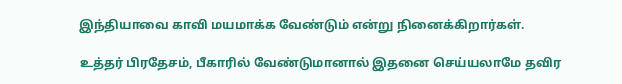இந்தியாவை காவி மயமாக்க வேண்டும் என்று நினைக்கிறார்கள்.

உத்தர் பிரதேசம், பீகாரில் வேண்டுமானால் இதனை செய்யலாமே தவிர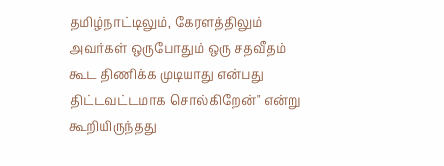தமிழ்நாட்டிலும், கேரளத்திலும் அவர்கள் ஒருபோதும் ஒரு சதவீதம் கூட திணிக்க முடியாது என்பது திட்டவட்டமாக சொல்கிறேன்" என்று கூறியிருந்தது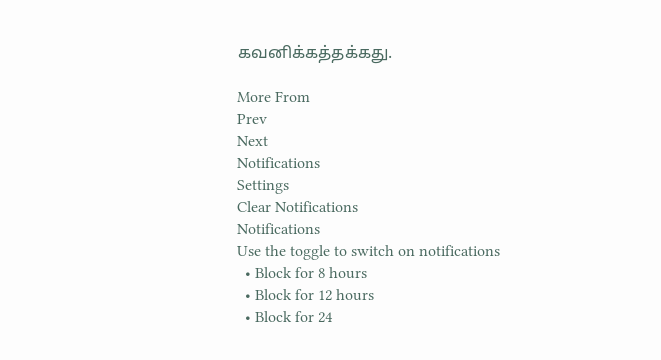கவனிக்கத்தக்கது.

More From
Prev
Next
Notifications
Settings
Clear Notifications
Notifications
Use the toggle to switch on notifications
  • Block for 8 hours
  • Block for 12 hours
  • Block for 24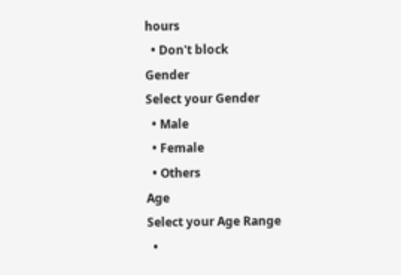hours
  • Don't block
Gender
Select your Gender
  • Male
  • Female
  • Others
Age
Select your Age Range
  •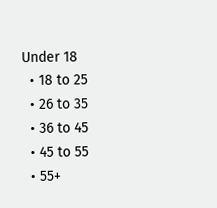Under 18
  • 18 to 25
  • 26 to 35
  • 36 to 45
  • 45 to 55
  • 55+